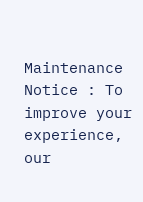Maintenance Notice : To improve your experience, our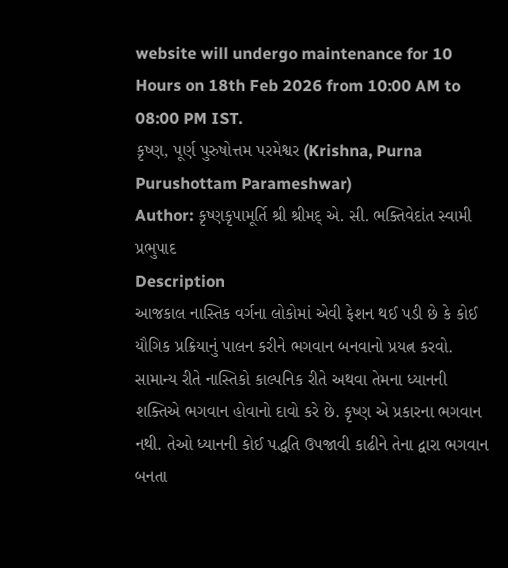website will undergo maintenance for 10 Hours on 18th Feb 2026 from 10:00 AM to 08:00 PM IST.
કૃષ્ણ, પૂર્ણ પુરુષોત્તમ પરમેશ્વર (Krishna, Purna Purushottam Parameshwar)
Author: કૃષ્ણકૃપામૂર્તિ શ્રી શ્રીમદ્ એ. સી. ભક્તિવેદાંત સ્વામી પ્રભુપાદ
Description
આજકાલ નાસ્તિક વર્ગના લોકોમાં એવી ફેશન થઈ પડી છે કે કોઈ યૌગિક પ્રક્રિયાનું પાલન કરીને ભગવાન બનવાનો પ્રયત્ન કરવો. સામાન્ય રીતે નાસ્તિકો કાલ્પનિક રીતે અથવા તેમના ધ્યાનની શક્તિએ ભગવાન હોવાનો દાવો કરે છે. કૃષ્ણ એ પ્રકારના ભગવાન નથી. તેઓ ધ્યાનની કોઈ પદ્ધતિ ઉપજાવી કાઢીને તેના દ્વારા ભગવાન બનતા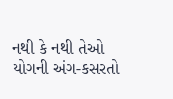નથી કે નથી તેઓ યોગની અંગ-કસરતો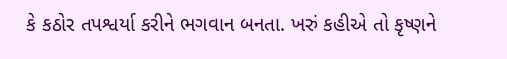કે કઠોર તપશ્વર્યા કરીને ભગવાન બનતા. ખરું કહીએ તો કૃષ્ણને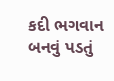કદી ભગવાન બનવું પડતું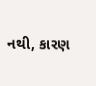નથી, કારણ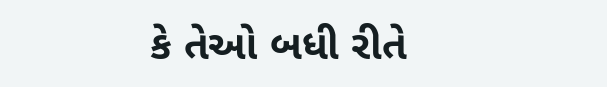કે તેઓ બધી રીતે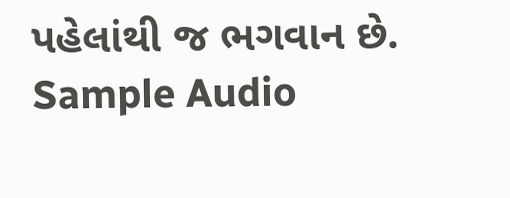પહેલાંથી જ ભગવાન છે.
Sample Audio